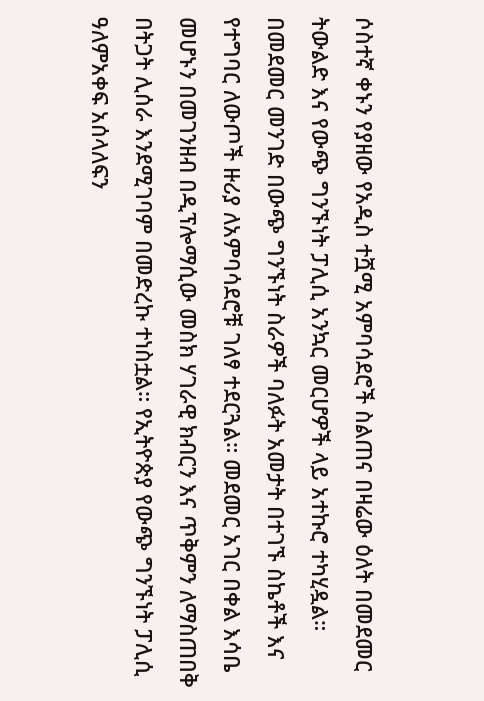ሶስተኛ ቀኑን የያዘው የአዲስ ተሿሚ አምባሳደሮች ስልጠና በዛሬው ዕለት በመደመር ትውልድ እና የውጭ ግንኙነት ፓሊሲ አንኳር መርሆዎች ላይ አተኩሮ ተካሂዷል። በመደመር መንገድ በውጭ ግንኙነት ስራዎች ባለፉት አመታት በተገኙ ስኬቶች እና የተግባር ለውጦች ዙሪያ ለአምባሳደሮቹ ገለፃ ተደርጓል። መደመር አገር በቀል እሳቤ መሆኑን በመገንዘብ በዲፕሎማሲው መስክ ሃገራዊ ክብርን እና ጥቅምን ለማስጠበቅ በትጋት ሊሰራ እንደሚገባም በመድረኩ ተነስቷል። የኢትዮጵያ የውጭ ግንኙነት ፓሊሲ ዓለምአቀፍ አሰላለፍን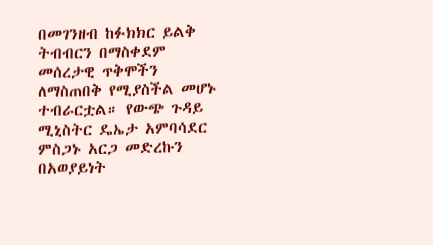በመገንዘብ ከፉክክር ይልቅ ትብብርን በማስቀደም መሰረታዊ ጥቅሞችን ለማስጠበቅ የሚያስችል መሆኑ ተብራርቷል። የውጭ ጉዳይ ሚኒስትር ዴኤታ አምባሳደር ምስጋኑ አርጋ መድረኩን በአወያይነት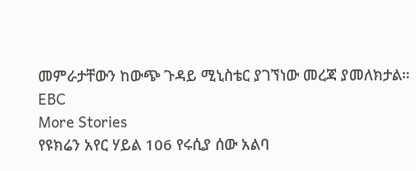መምራታቸውን ከውጭ ጉዳይ ሚኒስቴር ያገኘነው መረጃ ያመለክታል።
EBC
More Stories
የዩክሬን አየር ሃይል 106 የሩሲያ ሰው አልባ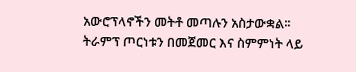አውሮፕላኖችን መትቶ መጣሉን አስታውቋል፡፡
ትራምፕ ጦርነቱን በመጀመር እና ስምምነት ላይ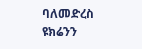ባለመድረስ ዩክሬንን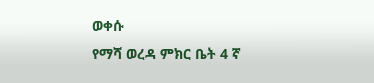ወቀሱ
የማሻ ወረዳ ምክር ቤት 4 ኛ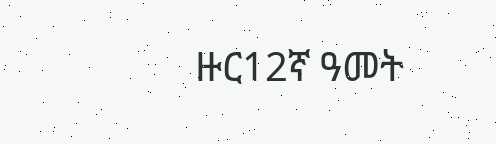ዙር12ኛ ዓመት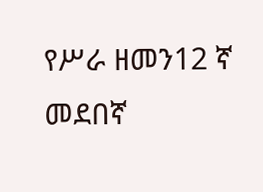የሥራ ዘመን12 ኛ መደበኛ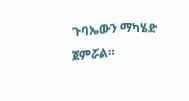ጉባኤውን ማካሄድ ጀምሯል።